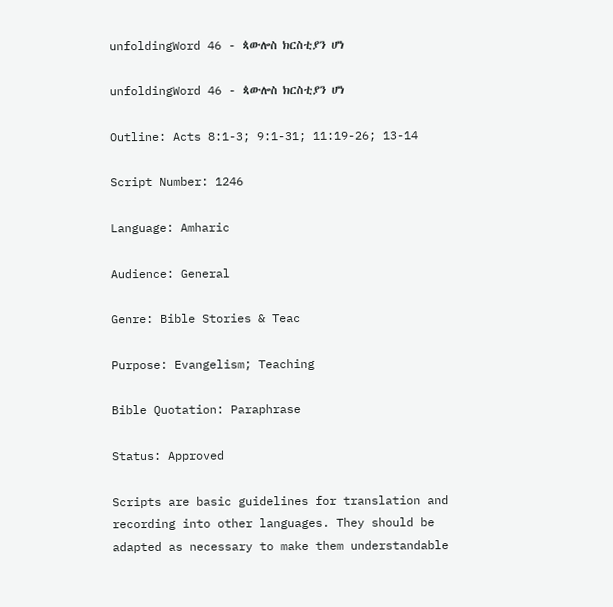unfoldingWord 46 - ጳውሎስ ክርስቲያን ሆነ

unfoldingWord 46 - ጳውሎስ ክርስቲያን ሆነ

Outline: Acts 8:1-3; 9:1-31; 11:19-26; 13-14

Script Number: 1246

Language: Amharic

Audience: General

Genre: Bible Stories & Teac

Purpose: Evangelism; Teaching

Bible Quotation: Paraphrase

Status: Approved

Scripts are basic guidelines for translation and recording into other languages. They should be adapted as necessary to make them understandable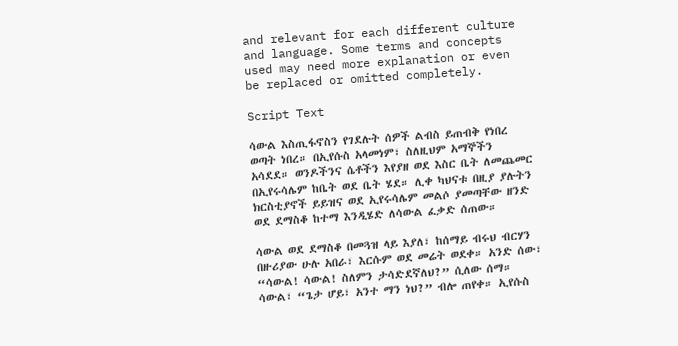and relevant for each different culture and language. Some terms and concepts used may need more explanation or even be replaced or omitted completely.

Script Text

ሳውል እስጢፋኖስን የገደሉት ሰዎች ልብስ ይጠብቅ የነበረ ወጣት ነበረ። በኢየሱስ አላመነም፣ ስለዚህም አማኞችን አሳደደ። ወንዶችንና ሴቶችን እየያዘ ወደ እስር ቤት ለመጨመር በኢየሩሳሌም ከቤት ወደ ቤት ሄደ። ሊቀ ካህናቱ በዚያ ያሉትን ክርስቲያኖች ይይዝና ወደ ኢየሩሳሌም መልሶ ያመጣቸው ዘንድ ወደ ደማስቆ ከተማ እንዲሄድ ለሳውል ፈቃድ ሰጠው።

ሳውል ወደ ደማስቆ በመጓዝ ላይ እያለ፣ ከሰማይ ብሩህ ብርሃን በዙሪያው ሁሉ አበራ፣ እርሱም ወደ መሬት ወደቀ። አንድ ሰው፣ “ሳውል! ሳውል! ስለምን ታሳድደኛለህ?” ሲለው ሰማ። ሳውል፣ “ጌታ ሆይ፣ አንተ ማን ነህ?” ብሎ ጠየቀ። ኢየሱስ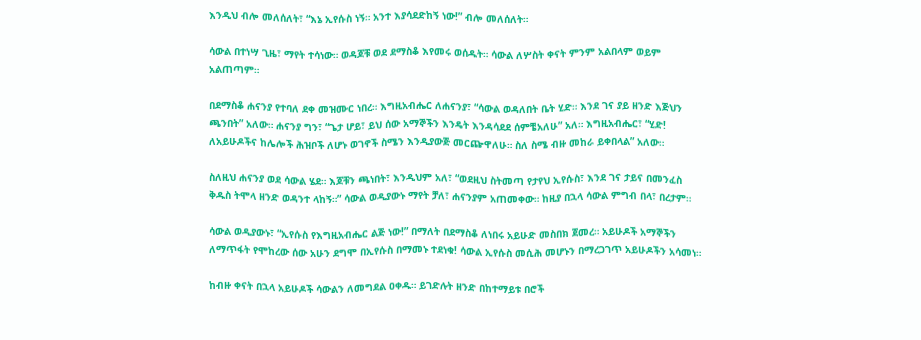እንዲህ ብሎ መለሰለት፣ “እኔ ኢየሱስ ነኝ። አንተ እያሳደድከኝ ነው!” ብሎ መለሰለት።

ሳውል በተነሣ ጊዜ፣ ማየት ተሳነው። ወዳጆቹ ወደ ደማስቆ እየመሩ ወሰዱት። ሳውል ለሦስት ቀናት ምንም አልበላም ወይም አልጠጣም።

በደማስቆ ሐናንያ የተባለ ደቀ መዝሙር ነበረ። እግዚአብሔር ለሐናንያ፣ “ሳውል ወዳለበት ቤት ሂድ። እንደ ገና ያይ ዘንድ እጅህን ጫንበት” አለው። ሐናንያ ግን፣ “ጌታ ሆይ፣ ይህ ሰው አማኞችን እንዴት እንዳሳደደ ሰምቼአለሁ” አለ። እግዚአብሔር፣ “ሂድ! ለአይሁዶችና ከሌሎች ሕዝቦች ለሆኑ ወገኖች ስሜን እንዲያውጅ መርጬዋለሁ። ስለ ስሜ ብዙ መከራ ይቀበላል” አለው።

ስለዚህ ሐናንያ ወደ ሳውል ሄደ። እጆቹን ጫነበት፣ እንዲህም አለ፣ “ወደዚህ ስትመጣ የታየህ ኢየሱስ፣ እንደ ገና ታይና በመንፈስ ቅዱስ ትሞላ ዘንድ ወዳንተ ላከኝ።” ሳውል ወዲያውኑ ማየት ቻለ፣ ሐናንያም አጠመቀው። ከዚያ በኋላ ሳውል ምግብ በላ፣ በረታም።

ሳውል ወዲያውኑ፣ “ኢየሱስ የእግዚአብሔር ልጅ ነው!” በማለት በደማስቆ ለነበሩ አይሁድ መስበክ ጀመረ። አይሁዶች አማኞችን ለማጥፋት የሞከረው ሰው አሁን ደግሞ በኢየሱስ በማመኑ ተደነቁ! ሳውል ኢየሱስ መሲሕ መሆኑን በማረጋገጥ አይሁዶችን አሳመነ።

ከብዙ ቀናት በኋላ አይሁዶች ሳውልን ለመግደል ዐቀዱ። ይገድሉት ዘንድ በከተማይቱ በሮች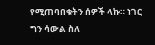የሚጠባበቁትን ሰዎች ላኩ። ነገር ግን ሳውል ስለ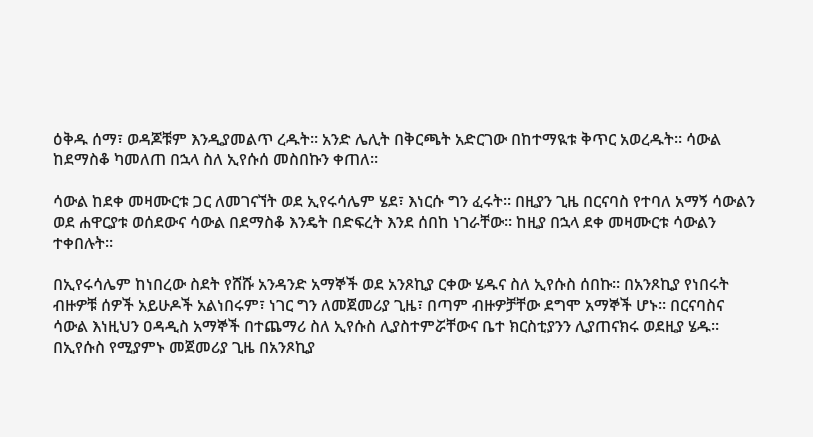ዕቅዱ ሰማ፣ ወዳጆቹም እንዲያመልጥ ረዱት። አንድ ሌሊት በቅርጫት አድርገው በከተማዪቱ ቅጥር አወረዱት። ሳውል ከደማስቆ ካመለጠ በኋላ ስለ ኢየሱሰ መስበኩን ቀጠለ።

ሳውል ከደቀ መዛሙርቱ ጋር ለመገናኘት ወደ ኢየሩሳሌም ሄደ፣ እነርሱ ግን ፈሩት። በዚያን ጊዜ በርናባስ የተባለ አማኝ ሳውልን ወደ ሐዋርያቱ ወሰደውና ሳውል በደማስቆ እንዴት በድፍረት እንደ ሰበከ ነገራቸው። ከዚያ በኋላ ደቀ መዛሙርቱ ሳውልን ተቀበሉት።

በኢየሩሳሌም ከነበረው ስደት የሸሹ አንዳንድ አማኞች ወደ አንጾኪያ ርቀው ሄዱና ስለ ኢየሱስ ሰበኩ። በአንጾኪያ የነበሩት ብዙዎቹ ሰዎች አይሁዶች አልነበሩም፣ ነገር ግን ለመጀመሪያ ጊዜ፣ በጣም ብዙዎቻቸው ደግሞ አማኞች ሆኑ። በርናባስና ሳውል እነዚህን ዐዳዲስ አማኞች በተጨማሪ ስለ ኢየሱስ ሊያስተምሯቸውና ቤተ ክርስቲያንን ሊያጠናክሩ ወደዚያ ሄዱ። በኢየሱስ የሚያምኑ መጀመሪያ ጊዜ በአንጾኪያ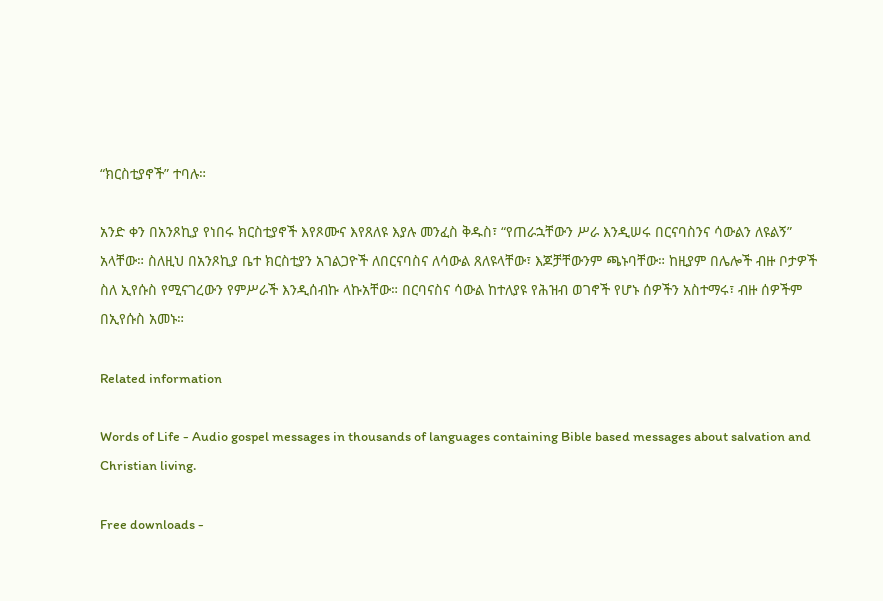“ክርስቲያኖች” ተባሉ።

አንድ ቀን በአንጾኪያ የነበሩ ክርስቲያኖች እየጾሙና እየጸለዩ እያሉ መንፈስ ቅዱስ፣ “የጠራኋቸውን ሥራ እንዲሠሩ በርናባስንና ሳውልን ለዩልኝ” አላቸው። ስለዚህ በአንጾኪያ ቤተ ክርስቲያን አገልጋዮች ለበርናባስና ለሳውል ጸለዩላቸው፣ እጆቻቸውንም ጫኑባቸው። ከዚያም በሌሎች ብዙ ቦታዎች ስለ ኢየሱስ የሚናገረውን የምሥራች እንዲሰብኩ ላኩአቸው። በርባናስና ሳውል ከተለያዩ የሕዝብ ወገኖች የሆኑ ሰዎችን አስተማሩ፣ ብዙ ሰዎችም በኢየሱስ አመኑ።

Related information

Words of Life - Audio gospel messages in thousands of languages containing Bible based messages about salvation and Christian living.

Free downloads -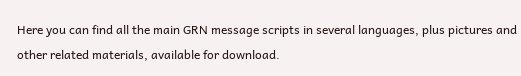Here you can find all the main GRN message scripts in several languages, plus pictures and other related materials, available for download.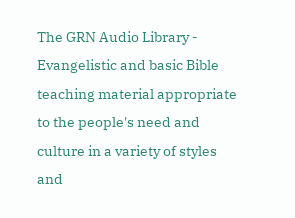The GRN Audio Library - Evangelistic and basic Bible teaching material appropriate to the people's need and culture in a variety of styles and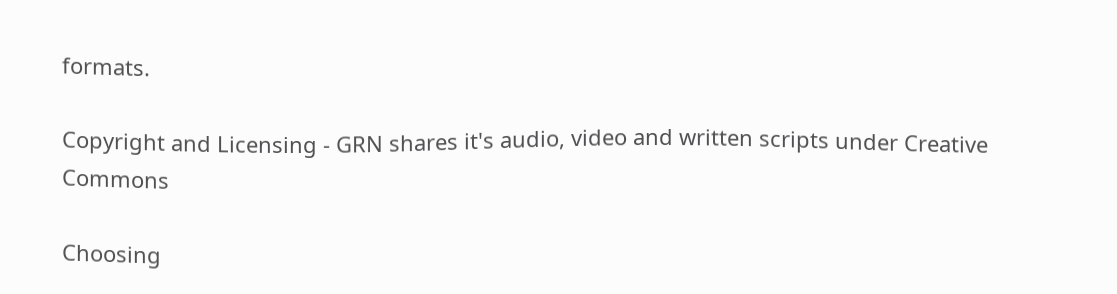formats.

Copyright and Licensing - GRN shares it's audio, video and written scripts under Creative Commons

Choosing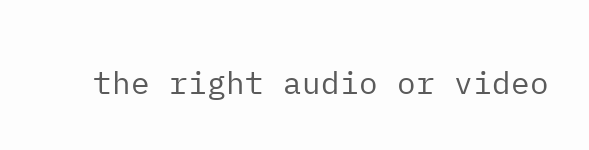the right audio or video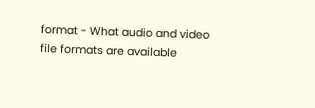format - What audio and video file formats are available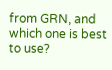from GRN, and which one is best to use?